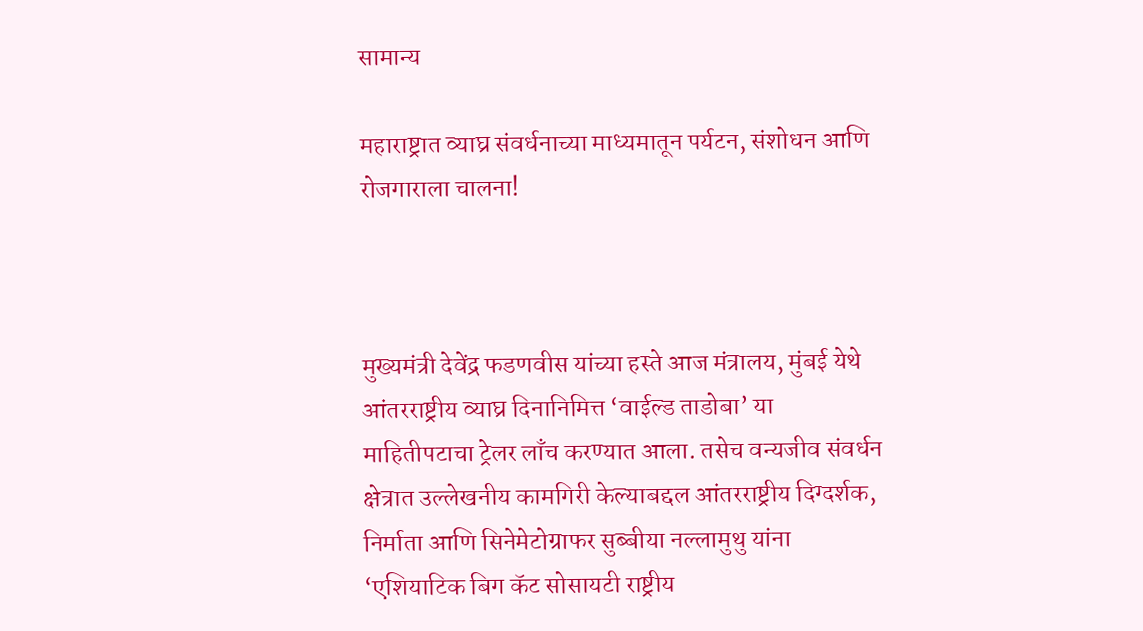सामान्य

महाराष्ट्रात व्याघ्र संवर्धनाच्या माध्यमातून पर्यटन, संशोधन आणि रोजगाराला चालना!



मुख्यमंत्री देवेंद्र फडणवीस यांच्या हस्ते आज मंत्रालय, मुंबई येथे आंतरराष्ट्रीय व्याघ्र दिनानिमित्त ‘वाईल्ड ताडोबा’ या माहितीपटाचा ट्रेलर लाँच करण्यात आला. तसेच वन्यजीव संवर्धन क्षेत्रात उल्लेखनीय कामगिरी केल्याबद्दल आंतरराष्ट्रीय दिग्दर्शक, निर्माता आणि सिनेमेटोग्राफर सुब्बीया नल्लामुथु यांना ‘एशियाटिक बिग कॅट सोसायटी राष्ट्रीय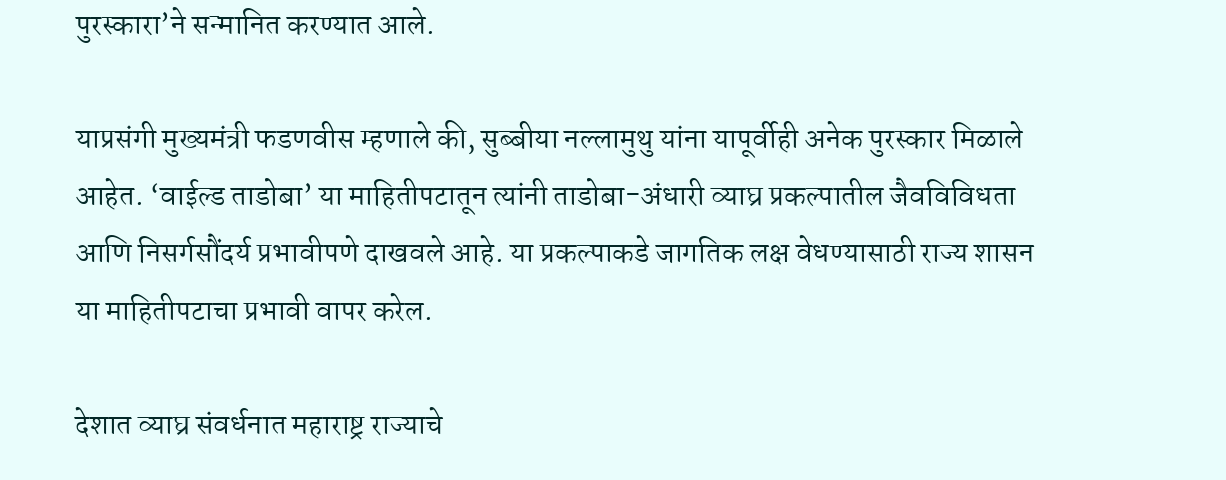पुरस्कारा’ने सन्मानित करण्यात आले.

याप्रसंगी मुख्यमंत्री फडणवीस म्हणाले की, सुब्बीया नल्लामुथु यांना यापूर्वीही अनेक पुरस्कार मिळाले आहेत. ‘वाईल्ड ताडोबा’ या माहितीपटातून त्यांनी ताडोबा-अंधारी व्याघ्र प्रकल्पातील जैवविविधता आणि निसर्गसौंदर्य प्रभावीपणे दाखवले आहे. या प्रकल्पाकडे जागतिक लक्ष वेधण्यासाठी राज्य शासन या माहितीपटाचा प्रभावी वापर करेल.

देशात व्याघ्र संवर्धनात महाराष्ट्र राज्याचे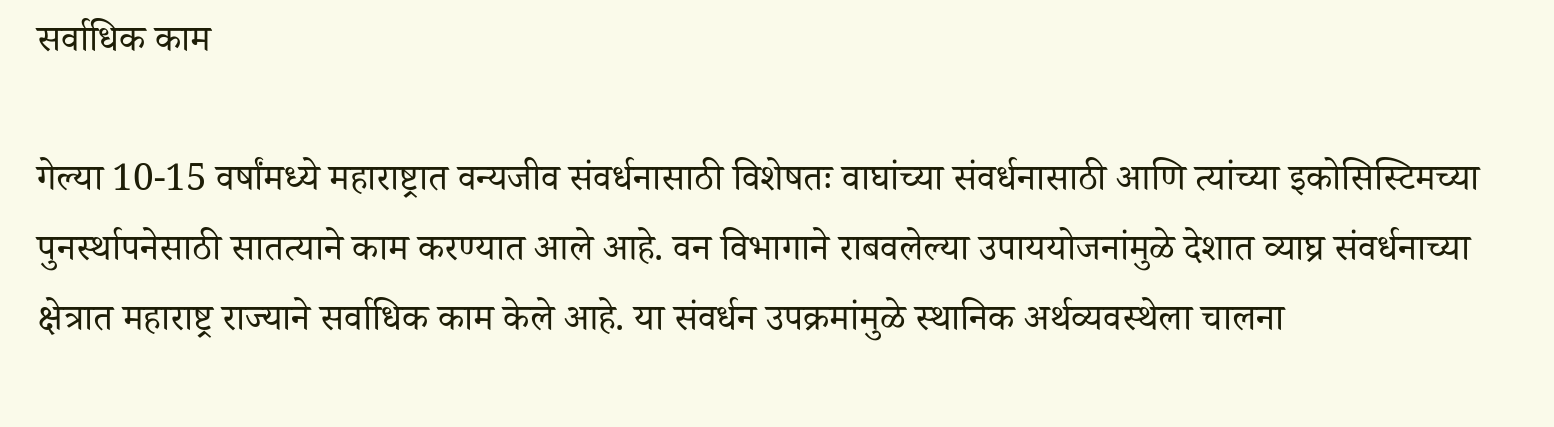सर्वाधिक काम

गेल्या 10-15 वर्षांमध्ये महाराष्ट्रात वन्यजीव संवर्धनासाठी विशेषतः वाघांच्या संवर्धनासाठी आणि त्यांच्या इकोसिस्टिमच्या पुनर्स्थापनेसाठी सातत्याने काम करण्यात आले आहे. वन विभागाने राबवलेल्या उपाययोजनांमुळे देशात व्याघ्र संवर्धनाच्या क्षेत्रात महाराष्ट्र राज्याने सर्वाधिक काम केले आहे. या संवर्धन उपक्रमांमुळे स्थानिक अर्थव्यवस्थेला चालना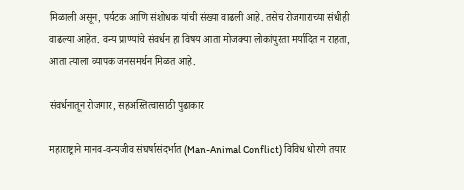मिळाली असून, पर्यटक आणि संशोधक यांची संख्या वाढली आहे. तसेच रोजगाराच्या संधीही वाढल्या आहेत. वन्य प्राण्यांचे संवर्धन हा विषय आता मोजक्या लोकांपुरता मर्यादित न राहता, आता त्याला व्यापक जनसमर्थन मिळत आहे.

संवर्धनातून रोजगार, सहअस्तित्वासाठी पुढाकार

महाराष्ट्राने मानव-वन्यजीव संघर्षासंदर्भात (Man-Animal Conflict) विविध धोरणे तयार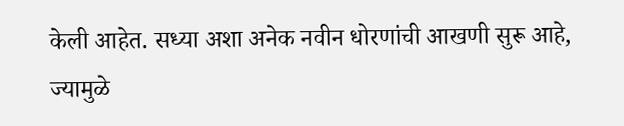केली आहेत. सध्या अशा अनेक नवीन धोरणांची आखणी सुरू आहे, ज्यामुळे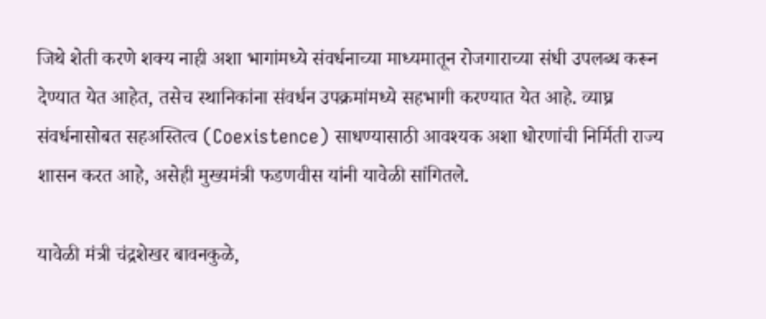जिथे शेती करणे शक्य नाही अशा भागांमध्ये संवर्धनाच्या माध्यमातून रोजगाराच्या संधी उपलब्ध करून देण्यात येत आहेत, तसेच स्थानिकांना संवर्धन उपक्रमांमध्ये सहभागी करण्यात येत आहे. व्याघ्र संवर्धनासोबत सहअस्तित्व (Coexistence) साधण्यासाठी आवश्यक अशा धोरणांची निर्मिती राज्य शासन करत आहे, असेही मुख्यमंत्री फडणवीस यांनी यावेळी सांगितले.

यावेळी मंत्री चंद्रशेखर बावनकुळे,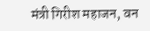मंत्री गिरीश महाजन, वन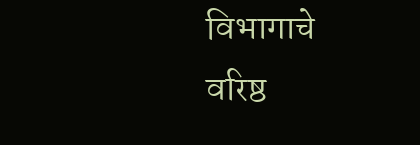विभागाचे वरिष्ठ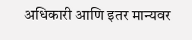अधिकारी आणि इतर मान्यवर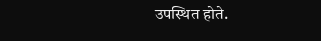उपस्थित होते.